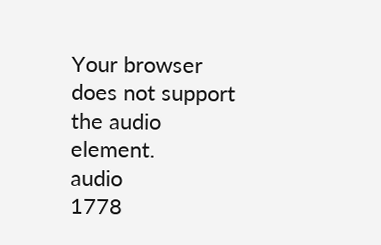Your browser does not support the audio element.
audio
1778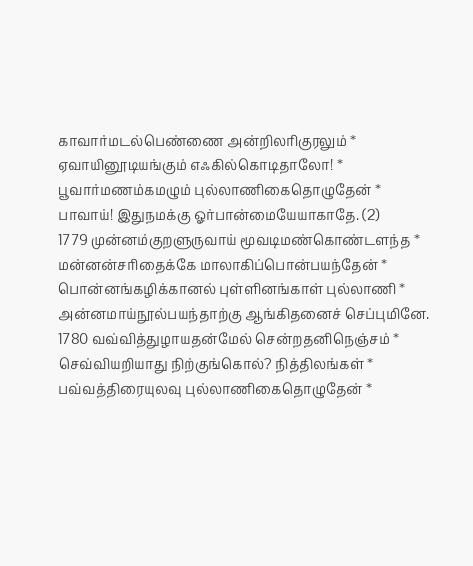காவார்மடல்பெண்ணை அன்றிலரிகுரலும் *
ஏவாயினூடியங்கும் எஃகில்கொடிதாலோ! *
பூவார்மணம்கமழும் புல்லாணிகைதொழுதேன் *
பாவாய்! இதுநமக்கு ஓர்பான்மையேயாகாதே. (2)
1779 முன்னம்குறளுருவாய் மூவடிமண்கொண்டளந்த *
மன்னன்சரிதைக்கே மாலாகிப்பொன்பயந்தேன் *
பொன்னங்கழிக்கானல் புள்ளினங்காள் புல்லாணி *
அன்னமாய்நூல்பயந்தாற்கு ஆங்கிதனைச் செப்புமினே.
1780 வவ்வித்துழாயதன்மேல் சென்றதனிநெஞ்சம் *
செவ்வியறியாது நிற்குங்கொல்? நித்திலங்கள் *
பவ்வத்திரையுலவு புல்லாணிகைதொழுதேன் *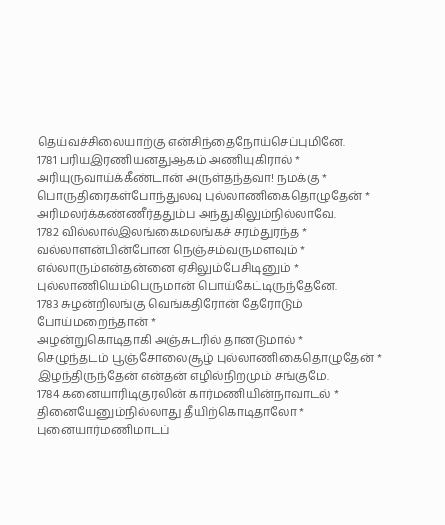தெய்வச்சிலையாற்கு என்சிந்தைநோய்செப்புமினே.
1781 பரியஇரணியனதுஆகம் அணியுகிரால் *
அரியுருவாய்க்கீண்டான் அருள்தந்தவா! நமக்கு *
பொருதிரைகள்போந்துலவு புல்லாணிகைதொழுதேன் *
அரிமலர்க்கண்ணீர்ததும்ப அந்துகிலும்நில்லாவே.
1782 வில்லால்இலங்கைமலங்கச் சரம்துரந்த *
வல்லாளன்பின்போன நெஞ்சம்வருமளவும் *
எல்லாரும்என்தன்னை ஏசிலும்பேசிடினும் *
புல்லாணியெம்பெருமான் பொய்கேட்டிருந்தேனே.
1783 சுழன்றிலங்கு வெங்கதிரோன் தேரோடும் போய்மறைந்தான் *
அழன்றுகொடிதாகி அஞ்சுடரில் தானடுமால் *
செழுந்தடம் பூஞ்சோலைசூழ் புல்லாணிகைதொழுதேன் *
இழந்திருந்தேன் என்தன் எழில்நிறமும் சங்குமே.
1784 கனையாரிடிகுரலின் கார்மணியின்நாவாடல் *
தினையேனும்நில்லாது தீயிற்கொடிதாலோ *
புனையார்மணிமாடப்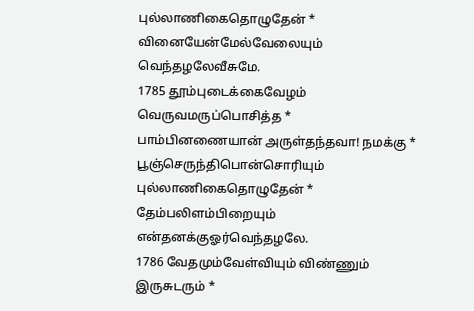புல்லாணிகைதொழுதேன் *
வினையேன்மேல்வேலையும் வெந்தழலேவீசுமே.
1785 தூம்புடைக்கைவேழம் வெருவமருப்பொசித்த *
பாம்பினணையான் அருள்தந்தவா! நமக்கு *
பூஞ்செருந்திபொன்சொரியும் புல்லாணிகைதொழுதேன் *
தேம்பலிளம்பிறையும் என்தனக்குஓர்வெந்தழலே.
1786 வேதமும்வேள்வியும் விண்ணும் இருசுடரும் *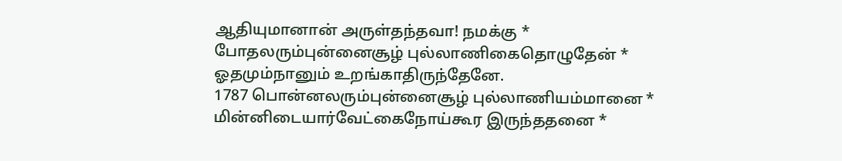ஆதியுமானான் அருள்தந்தவா! நமக்கு *
போதலரும்புன்னைசூழ் புல்லாணிகைதொழுதேன் *
ஓதமும்நானும் உறங்காதிருந்தேனே.
1787 பொன்னலரும்புன்னைசூழ் புல்லாணியம்மானை *
மின்னிடையார்வேட்கைநோய்கூர இருந்ததனை *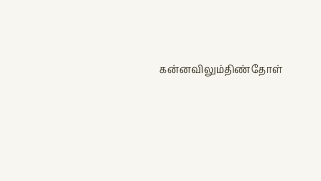கன்னவிலும்திண்தோள்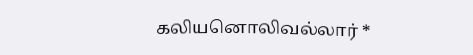கலியனொலிவல்லார் *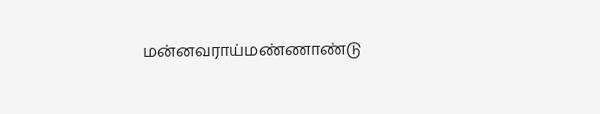மன்னவராய்மண்ணாண்டு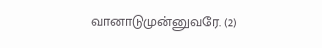வானாடுமுன்னுவரே. (2)